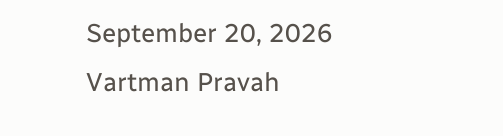September 20, 2026
Vartman Pravah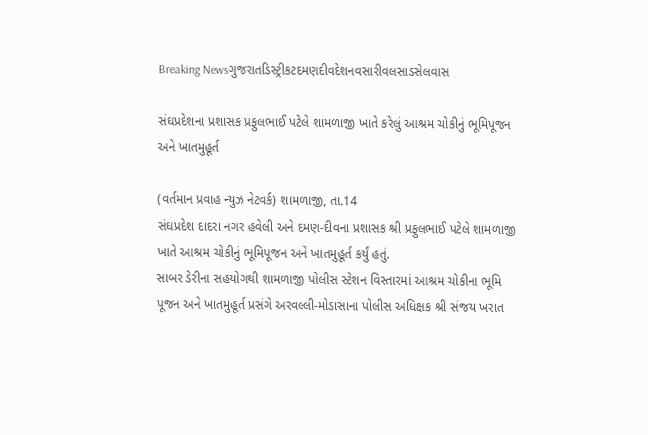Breaking Newsગુજરાતડિસ્ટ્રીકટદમણદીવદેશનવસારીવલસાડસેલવાસ

સંઘપ્રદેશના પ્રશાસક પ્રફુલભાઈ પટેલે શામળાજી ખાતે કરેલું આશ્રમ ચોકીનું ભૂમિપૂજન અને ખાતમુહૂર્ત

(વર્તમાન પ્રવાહ ન્‍યુઝ નેટવર્ક) શામળાજી, તા.14
સંઘપ્રદેશ દાદરા નગર હવેલી અને દમણ-દીવના પ્રશાસક શ્રી પ્રફુલભાઈ પટેલે શામળાજી ખાતે આશ્રમ ચોકીનું ભૂમિપૂજન અને ખાતમુહૂર્ત કર્યું હતું.
સાબર ડેરીના સહયોગથી શામળાજી પોલીસ સ્‍ટેશન વિસ્‍તારમાં આશ્રમ ચોકીના ભૂમિ પૂજન અને ખાતમુહૂર્ત પ્રસંગે અરવલ્લી-મોડાસાના પોલીસ અધિક્ષક શ્રી સંજય ખરાત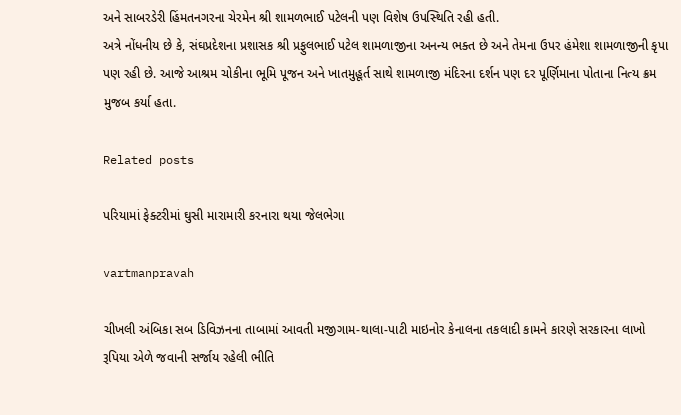અને સાબરડેરી હિંમતનગરના ચેરમેન શ્રી શામળભાઈ પટેલની પણ વિશેષ ઉપસ્‍થિતિ રહી હતી.
અત્રે નોંધનીય છે કે, સંઘપ્રદેશના પ્રશાસક શ્રી પ્રફુલભાઈ પટેલ શામળાજીના અનન્‍ય ભક્‍ત છે અને તેમના ઉપર હંમેશા શામળાજીની કૃપા પણ રહી છે. આજે આશ્રમ ચોકીના ભૂમિ પૂજન અને ખાતમુહૂર્ત સાથે શામળાજી મંદિરના દર્શન પણ દર પૂર્ણિમાના પોતાના નિત્‍ય ક્રમ મુજબ કર્યા હતા.

Related posts

પરિયામાં ફેક્‍ટરીમાં ઘુસી મારામારી કરનારા થયા જેલભેગા

vartmanpravah

ચીખલી અંબિકા સબ ડિવિઝનના તાબામાં આવતી મજીગામ-થાલા-પાટી માઇનોર કેનાલના તકલાદી કામને કારણે સરકારના લાખો રૂપિયા એળે જવાની સર્જાય રહેલી ભીતિ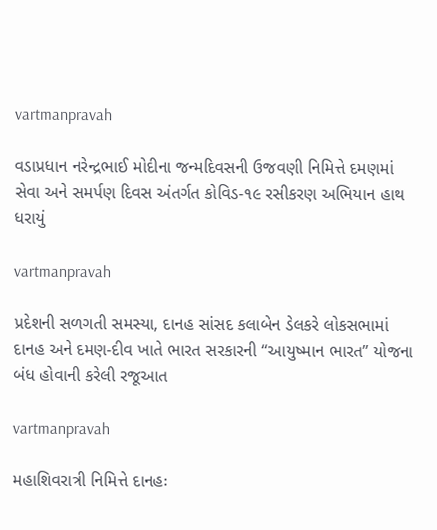vartmanpravah

વડાપ્રધાન નરેન્દ્રભાઈ મોદીના જન્મદિવસની ઉજવણી નિમિત્તે દમણમાં સેવા અને સમર્પણ દિવસ અંતર્ગત કોવિડ-૧૯ રસીકરણ અભિયાન હાથ ધરાયું

vartmanpravah

પ્રદેશની સળગતી સમસ્‍યા, દાનહ સાંસદ કલાબેન ડેલકરે લોકસભામાં દાનહ અને દમણ-દીવ ખાતે ભારત સરકારની ‘‘આયુષ્‍માન ભારત” યોજના બંધ હોવાની કરેલી રજૂઆત

vartmanpravah

મહાશિવરાત્રી નિમિત્તે દાનહઃ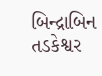બિન્‍દ્રાબિન તડકેશ્વર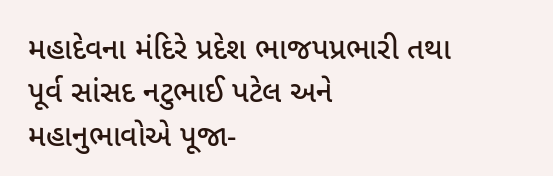મહાદેવના મંદિરે પ્રદેશ ભાજપપ્રભારી તથા પૂર્વ સાંસદ નટુભાઈ પટેલ અને મહાનુભાવોએ પૂજા-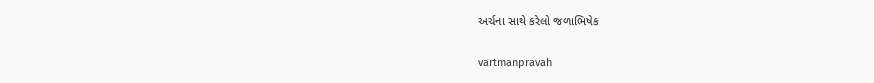અર્ચના સાથે કરેલો જળાભિષેક

vartmanpravah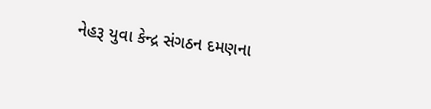નેહરૂ યુવા કેન્‍દ્ર સંગઠન દમણના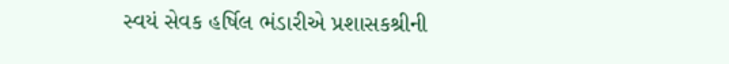સ્‍વયં સેવક હર્ષિલ ભંડારીએ પ્રશાસકશ્રીની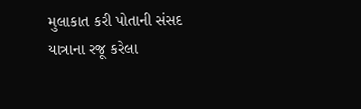મુલાકાત કરી પોતાની સંસદ યાત્રાના રજૂ કરેલા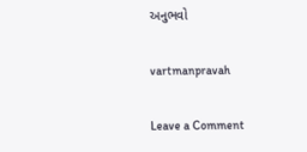અનુભવો

vartmanpravah

Leave a Comment